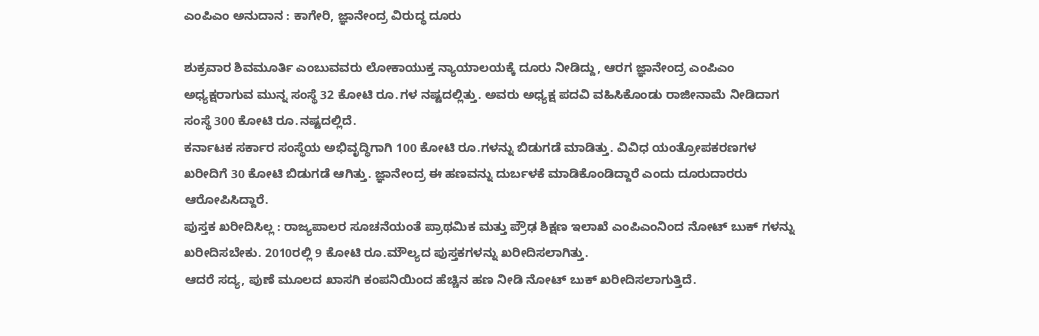ಎಂಪಿಎಂ ಅನುದಾನ : ಕಾಗೇರಿ, ಜ್ಞಾನೇಂದ್ರ ವಿರುದ್ಧ ದೂರು

ಶುಕ್ರವಾರ ಶಿವಮೂರ್ತಿ ಎಂಬುವವರು ಲೋಕಾಯುಕ್ತ ನ್ಯಾಯಾಲಯಕ್ಕೆ ದೂರು ನೀಡಿದ್ದು, ಆರಗ ಜ್ಞಾನೇಂದ್ರ ಎಂಪಿಎಂ ಅಧ್ಯಕ್ಷರಾಗುವ ಮುನ್ನ ಸಂಸ್ಥೆ 32 ಕೋಟಿ ರೂ.ಗಳ ನಷ್ಟದಲ್ಲಿತ್ತು. ಅವರು ಅಧ್ಯಕ್ಷ ಪದವಿ ವಹಿಸಿಕೊಂಡು ರಾಜೀನಾಮೆ ನೀಡಿದಾಗ ಸಂಸ್ಥೆ 300 ಕೋಟಿ ರೂ.ನಷ್ಟದಲ್ಲಿದೆ.
ಕರ್ನಾಟಕ ಸರ್ಕಾರ ಸಂಸ್ಥೆಯ ಅಭಿವೃದ್ಧಿಗಾಗಿ 100 ಕೋಟಿ ರೂ.ಗಳನ್ನು ಬಿಡುಗಡೆ ಮಾಡಿತ್ತು. ವಿವಿಧ ಯಂತ್ರೋಪಕರಣಗಳ ಖರೀದಿಗೆ 30 ಕೋಟಿ ಬಿಡುಗಡೆ ಆಗಿತ್ತು. ಜ್ಞಾನೇಂದ್ರ ಈ ಹಣವನ್ನು ದುರ್ಬಳಕೆ ಮಾಡಿಕೊಂಡಿದ್ದಾರೆ ಎಂದು ದೂರುದಾರರು ಆರೋಪಿಸಿದ್ದಾರೆ.
ಪುಸ್ತಕ ಖರೀದಿಸಿಲ್ಲ : ರಾಜ್ಯಪಾಲರ ಸೂಚನೆಯಂತೆ ಪ್ರಾಥಮಿಕ ಮತ್ತು ಪ್ರೌಢ ಶಿಕ್ಷಣ ಇಲಾಖೆ ಎಂಪಿಎಂನಿಂದ ನೋಟ್ ಬುಕ್ ಗಳನ್ನು ಖರೀದಿಸಬೇಕು. 2010ರಲ್ಲಿ 9 ಕೋಟಿ ರೂ.ಮೌಲ್ಯದ ಪುಸ್ತಕಗಳನ್ನು ಖರೀದಿಸಲಾಗಿತ್ತು.
ಆದರೆ ಸದ್ಯ, ಪುಣೆ ಮೂಲದ ಖಾಸಗಿ ಕಂಪನಿಯಿಂದ ಹೆಚ್ಚಿನ ಹಣ ನೀಡಿ ನೋಟ್ ಬುಕ್ ಖರೀದಿಸಲಾಗುತ್ತಿದೆ.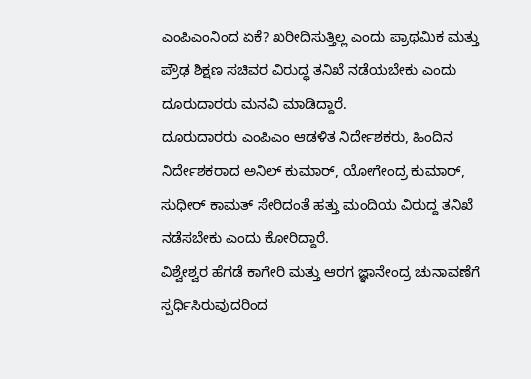ಎಂಪಿಎಂನಿಂದ ಏಕೆ? ಖರೀದಿಸುತ್ತಿಲ್ಲ ಎಂದು ಪ್ರಾಥಮಿಕ ಮತ್ತು ಪ್ರೌಢ ಶಿಕ್ಷಣ ಸಚಿವರ ವಿರುದ್ಧ ತನಿಖೆ ನಡೆಯಬೇಕು ಎಂದು ದೂರುದಾರರು ಮನವಿ ಮಾಡಿದ್ದಾರೆ.
ದೂರುದಾರರು ಎಂಪಿಎಂ ಆಡಳಿತ ನಿರ್ದೇಶಕರು, ಹಿಂದಿನ ನಿರ್ದೇಶಕರಾದ ಅನಿಲ್ ಕುಮಾರ್, ಯೋಗೇಂದ್ರ ಕುಮಾರ್, ಸುಧೀರ್ ಕಾಮತ್ ಸೇರಿದಂತೆ ಹತ್ತು ಮಂದಿಯ ವಿರುದ್ದ ತನಿಖೆ ನಡೆಸಬೇಕು ಎಂದು ಕೋರಿದ್ದಾರೆ.
ವಿಶ್ವೇಶ್ವರ ಹೆಗಡೆ ಕಾಗೇರಿ ಮತ್ತು ಆರಗ ಜ್ಞಾನೇಂದ್ರ ಚುನಾವಣೆಗೆ ಸ್ಪರ್ಧಿಸಿರುವುದರಿಂದ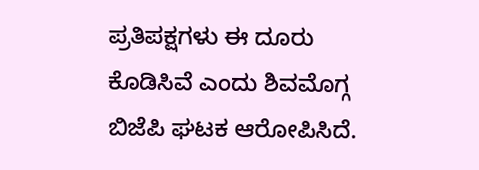ಪ್ರತಿಪಕ್ಷಗಳು ಈ ದೂರು ಕೊಡಿಸಿವೆ ಎಂದು ಶಿವಮೊಗ್ಗ ಬಿಜೆಪಿ ಘಟಕ ಆರೋಪಿಸಿದೆ.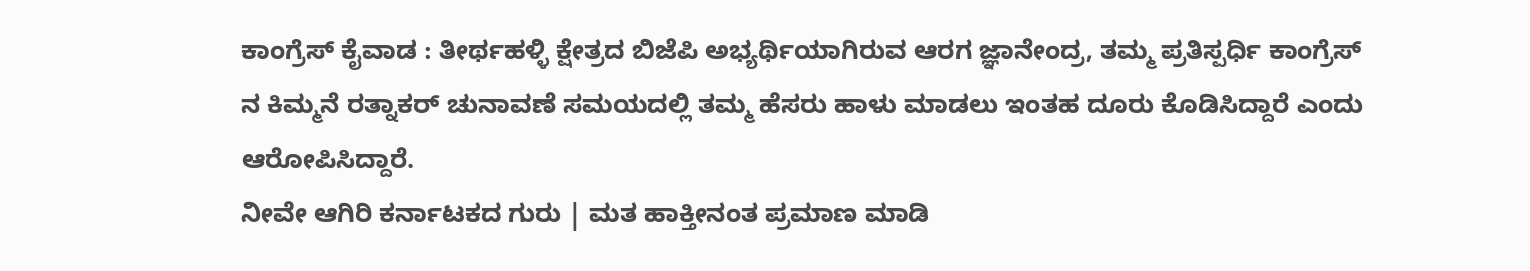ಕಾಂಗ್ರೆಸ್ ಕೈವಾಡ : ತೀರ್ಥಹಳ್ಳಿ ಕ್ಷೇತ್ರದ ಬಿಜೆಪಿ ಅಭ್ಯರ್ಥಿಯಾಗಿರುವ ಆರಗ ಜ್ಞಾನೇಂದ್ರ, ತಮ್ಮ ಪ್ರತಿಸ್ಪರ್ಧಿ ಕಾಂಗ್ರೆಸ್ ನ ಕಿಮ್ಮನೆ ರತ್ನಾಕರ್ ಚುನಾವಣೆ ಸಮಯದಲ್ಲಿ ತಮ್ಮ ಹೆಸರು ಹಾಳು ಮಾಡಲು ಇಂತಹ ದೂರು ಕೊಡಿಸಿದ್ದಾರೆ ಎಂದು ಆರೋಪಿಸಿದ್ದಾರೆ.
ನೀವೇ ಆಗಿರಿ ಕರ್ನಾಟಕದ ಗುರು | ಮತ ಹಾಕ್ತೀನಂತ ಪ್ರಮಾಣ ಮಾಡಿ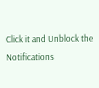Click it and Unblock the Notifications